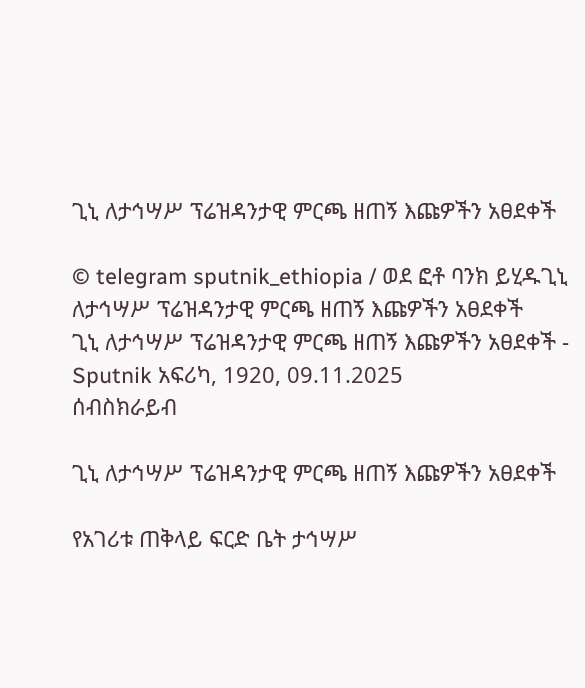ጊኒ ለታኅሣሥ ፕሬዝዳንታዊ ምርጫ ዘጠኝ እጩዎችን አፀደቀች

© telegram sputnik_ethiopia / ወደ ፎቶ ባንክ ይሂዱጊኒ ለታኅሣሥ ፕሬዝዳንታዊ ምርጫ ዘጠኝ እጩዎችን አፀደቀች
ጊኒ ለታኅሣሥ ፕሬዝዳንታዊ ምርጫ ዘጠኝ እጩዎችን አፀደቀች - Sputnik አፍሪካ, 1920, 09.11.2025
ሰብስክራይብ

ጊኒ ለታኅሣሥ ፕሬዝዳንታዊ ምርጫ ዘጠኝ እጩዎችን አፀደቀች

የአገሪቱ ጠቅላይ ፍርድ ቤት ታኅሣሥ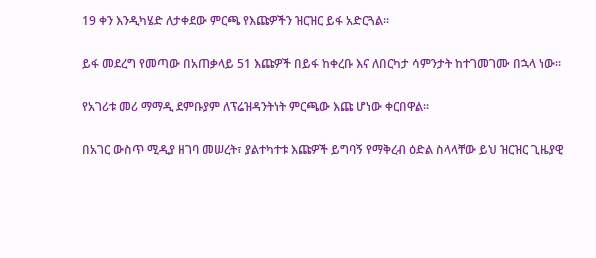19 ቀን እንዲካሄድ ለታቀደው ምርጫ የእጩዎችን ዝርዝር ይፋ አድርጓል።

ይፋ መደረግ የመጣው በአጠቃላይ 51 እጩዎች በይፋ ከቀረቡ እና ለበርካታ ሳምንታት ከተገመገሙ በኋላ ነው።

የአገሪቱ መሪ ማማዲ ደምቡያም ለፕሬዝዳንትነት ምርጫው እጩ ሆነው ቀርበዋል።

በአገር ውስጥ ሚዲያ ዘገባ መሠረት፣ ያልተካተቱ እጩዎች ይግባኝ የማቅረብ ዕድል ስላላቸው ይህ ዝርዝር ጊዜያዊ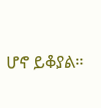ሆኖ ይቆያል።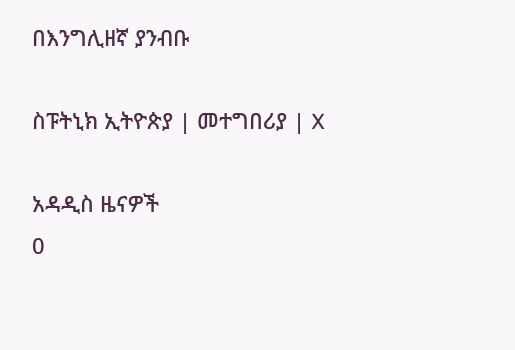በእንግሊዘኛ ያንብቡ

ስፑትኒክ ኢትዮጵያ | መተግበሪያ | X

አዳዲስ ዜናዎች
0